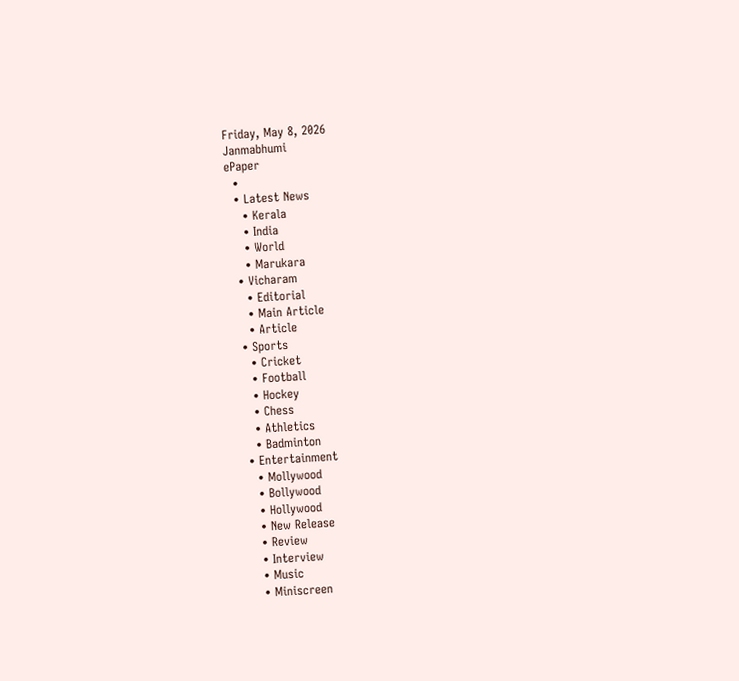Friday, May 8, 2026
Janmabhumi
ePaper
  •
  • Latest News
    • Kerala
    • India
    • World
    • Marukara
  • Vicharam
    • Editorial
    • Main Article
    • Article
  • Sports
    • Cricket
    • Football
    • Hockey
    • Chess
    • Athletics
    • Badminton
  • Entertainment
    • Mollywood
    • Bollywood
    • Hollywood
    • New Release
    • Review
    • Interview
    • Music
    • Miniscreen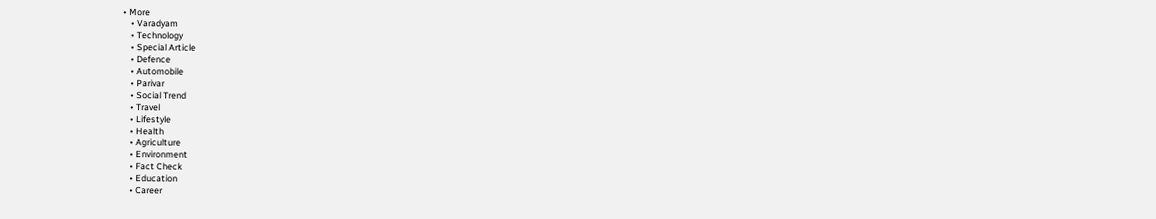• More
    • Varadyam
    • Technology
    • Special Article
    • Defence
    • Automobile
    • Parivar
    • Social Trend
    • Travel
    • Lifestyle
    • Health
    • Agriculture
    • Environment
    • Fact Check
    • Education
    • Career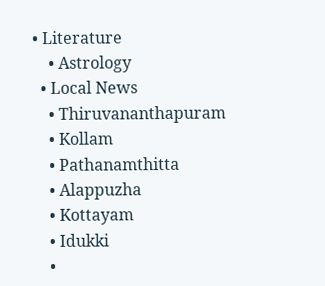• Literature
    • Astrology
  • Local News
    • Thiruvananthapuram
    • Kollam
    • Pathanamthitta
    • Alappuzha
    • Kottayam
    • Idukki
    •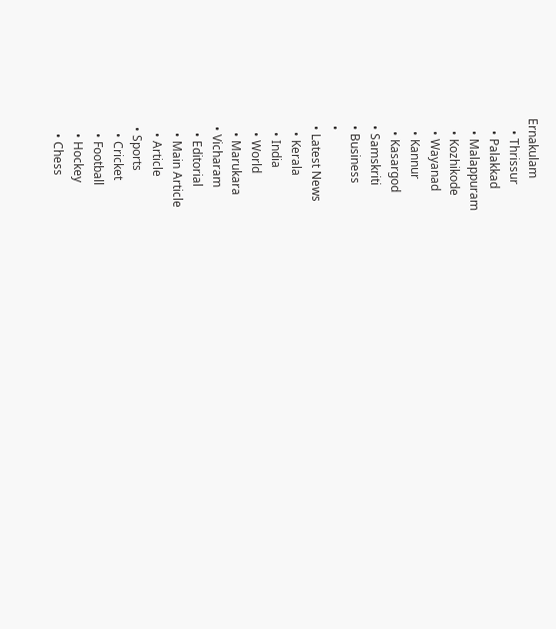Ernakulam
    • Thrissur
    • Palakkad
    • Malappuram
    • Kozhikode
    • Wayanad
    • Kannur
    • Kasargod
  • Samskriti
  • Business
  •
  • Latest News
    • Kerala
    • India
    • World
    • Marukara
  • Vicharam
    • Editorial
    • Main Article
    • Article
  • Sports
    • Cricket
    • Football
    • Hockey
    • Chess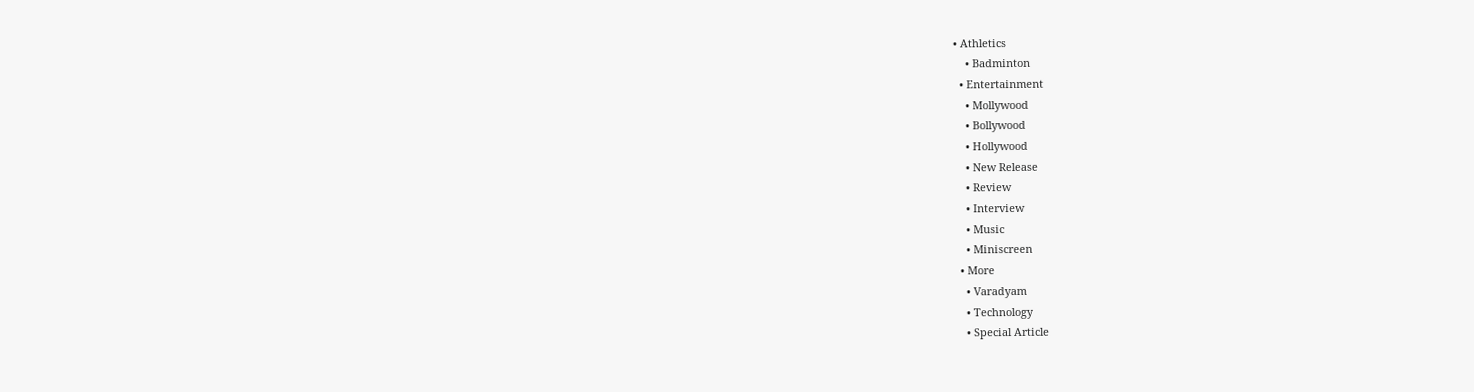• Athletics
    • Badminton
  • Entertainment
    • Mollywood
    • Bollywood
    • Hollywood
    • New Release
    • Review
    • Interview
    • Music
    • Miniscreen
  • More
    • Varadyam
    • Technology
    • Special Article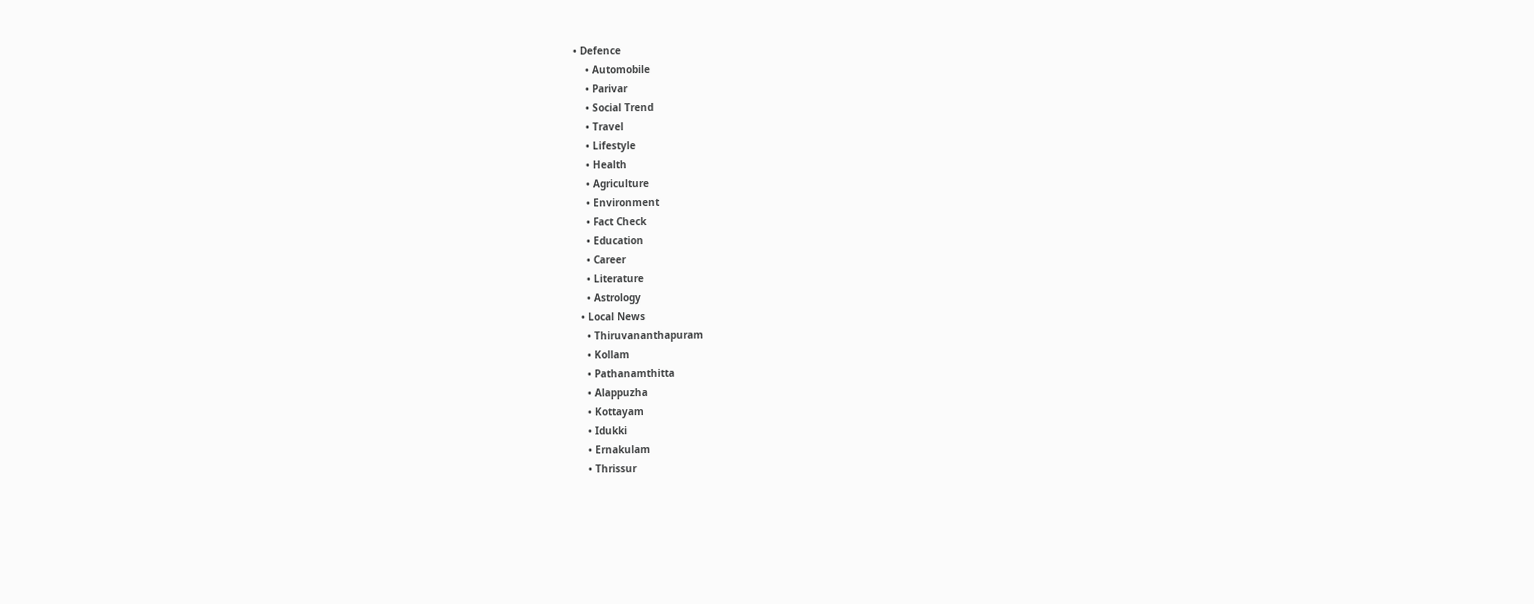• Defence
    • Automobile
    • Parivar
    • Social Trend
    • Travel
    • Lifestyle
    • Health
    • Agriculture
    • Environment
    • Fact Check
    • Education
    • Career
    • Literature
    • Astrology
  • Local News
    • Thiruvananthapuram
    • Kollam
    • Pathanamthitta
    • Alappuzha
    • Kottayam
    • Idukki
    • Ernakulam
    • Thrissur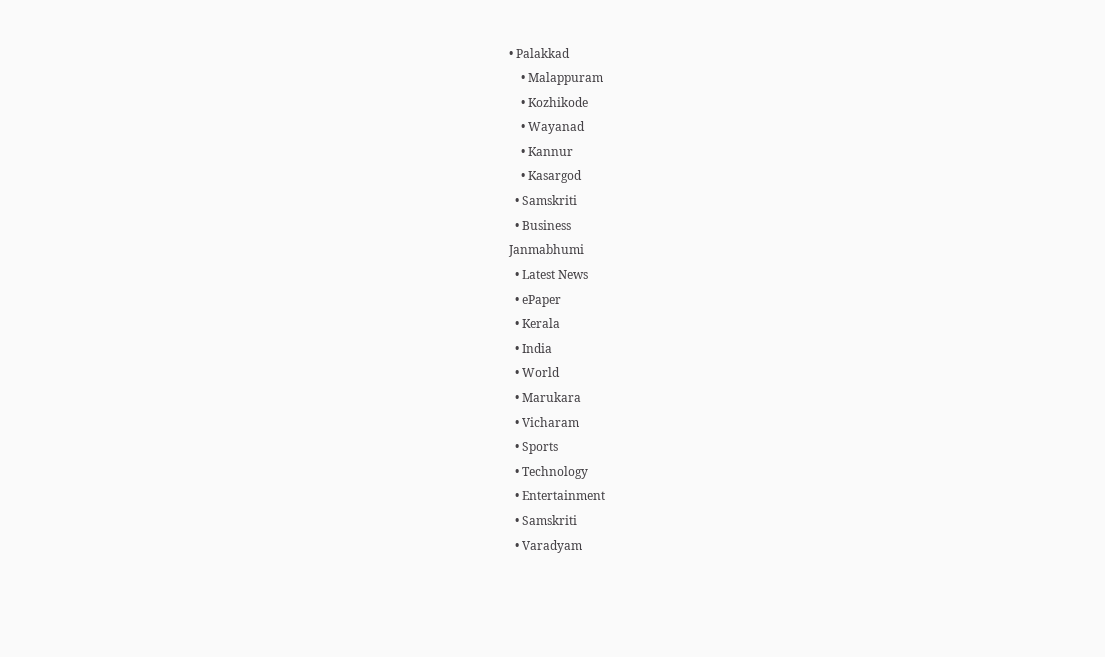• Palakkad
    • Malappuram
    • Kozhikode
    • Wayanad
    • Kannur
    • Kasargod
  • Samskriti
  • Business
Janmabhumi
  • Latest News
  • ePaper
  • Kerala
  • India
  • World
  • Marukara
  • Vicharam
  • Sports
  • Technology
  • Entertainment
  • Samskriti
  • Varadyam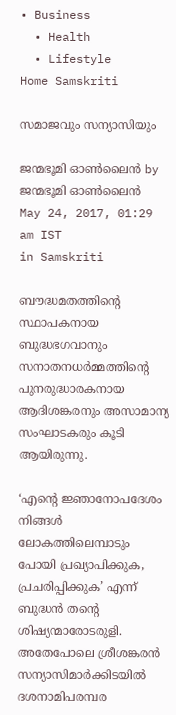• Business
  • Health
  • Lifestyle
Home Samskriti

സമാജവും സന്യാസിയും

ജന്മഭൂമി ഓണ്‍ലൈന്‍ by ജന്മഭൂമി ഓണ്‍ലൈന്‍
May 24, 2017, 01:29 am IST
in Samskriti

ബൗദ്ധമതത്തിന്റെ സ്ഥാപകനായ ബുദ്ധഭഗവാനും സനാതനധര്‍മ്മത്തിന്റെ പുനരുദ്ധാരകനായ ആദിശങ്കരനും അസാമാന്യ സംഘാടകരും കൂടി ആയിരുന്നു.

‘എന്റെ ജ്ഞാനോപദേശം നിങ്ങള്‍ ലോകത്തിലെമ്പാടും പോയി പ്രഖ്യാപിക്കുക, പ്രചരിപ്പിക്കുക’ എന്ന് ബുദ്ധന്‍ തന്റെ ശിഷ്യന്മാരോടരുളി. അതേപോലെ ശ്രീശങ്കരന്‍ സന്യാസിമാര്‍ക്കിടയില്‍ ദശനാമിപരമ്പര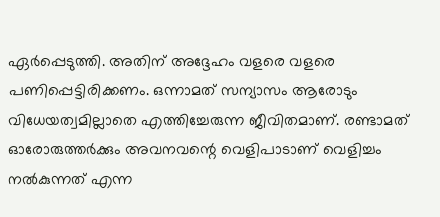ഏര്‍പ്പെടുത്തി. അതിന് അദ്ദേഹം വളരെ വളരെ പണിപ്പെട്ടിരിക്കണം. ഒന്നാമത് സന്യാസം ആരോടും വിധേയത്വമില്ലാതെ എത്തിച്ചേരുന്ന ജീവിതമാണ്. രണ്ടാമത് ഓരോരുത്തര്‍ക്കും അവനവന്റെ വെളിപാടാണ് വെളിച്ചം നല്‍കുന്നത് എന്ന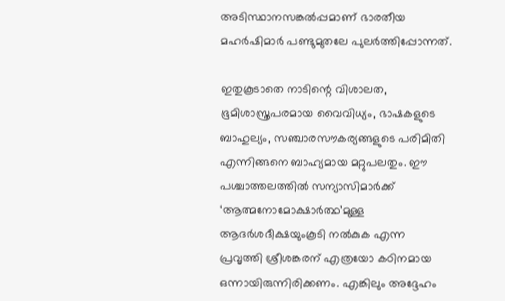അടിസ്ഥാനസങ്കല്‍പ്പമാണ് ഭാരതീയ മഹര്‍ഷിമാര്‍ പണ്ടുമുതലേ പുലര്‍ത്തിപ്പോന്നത്.

ഇതുകൂടാതെ നാടിന്റെ വിശാലത, ഭൂമിശാസ്ത്രപരമായ വൈവിധ്യം, ഭാഷകളുടെ ബാഹുല്യം, സഞ്ചാരസൗകര്യങ്ങളുടെ പരിമിതി എന്നിങ്ങനെ ബാഹ്യമായ മറ്റുപലതും. ഈ പശ്ചാത്തലത്തില്‍ സന്യാസിമാര്‍ക്ക് ‘ആത്മനോമോക്ഷാര്‍ത്ഥ’മുള്ള ആദര്‍ശദീക്ഷയുംകൂടി നല്‍കുക എന്ന പ്രവൃത്തി ശ്രീശങ്കരന് എത്രയോ കഠിനമായ ഒന്നായിരുന്നിരിക്കണം. എങ്കിലും അദ്ദേഹം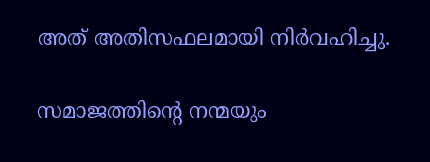അത് അതിസഫലമായി നിര്‍വഹിച്ചു.

സമാജത്തിന്റെ നന്മയും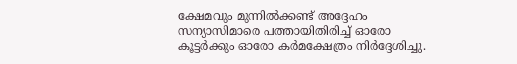ക്ഷേമവും മുന്നില്‍ക്കണ്ട് അദ്ദേഹം സന്യാസിമാരെ പത്തായിതിരിച്ച് ഓരോ കൂട്ടര്‍ക്കും ഓരോ കര്‍മക്ഷേത്രം നിര്‍ദ്ദേശിച്ചു.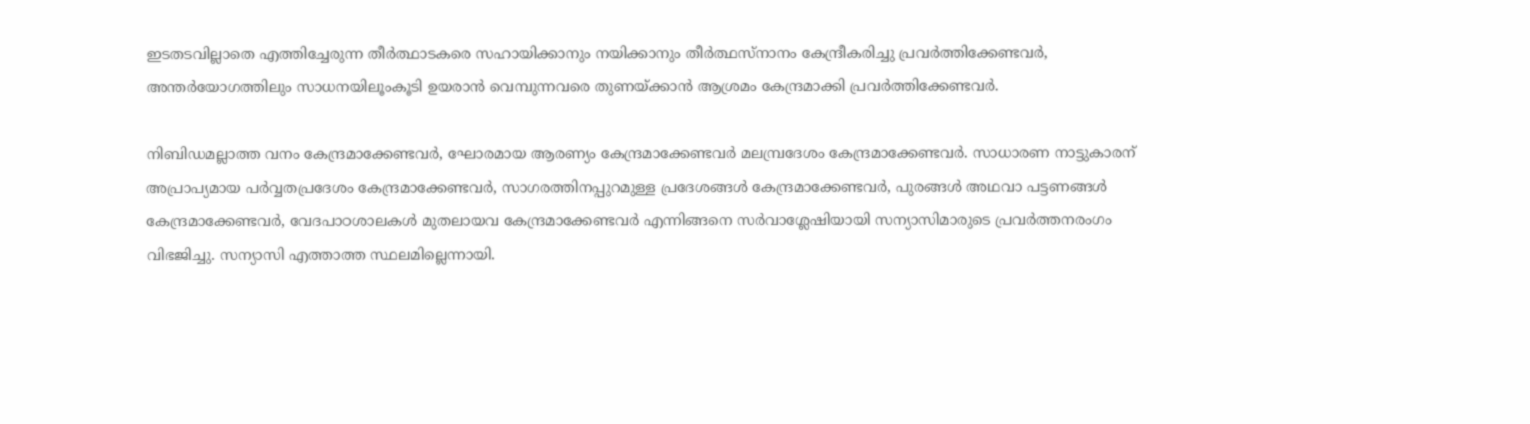ഇടതടവില്ലാതെ എത്തിച്ചേരുന്ന തീര്‍ത്ഥാടകരെ സഹായിക്കാനും നയിക്കാനും തീര്‍ത്ഥസ്‌നാനം കേന്ദ്രീകരിച്ചു പ്രവര്‍ത്തിക്കേണ്ടവര്‍, അന്തര്‍യോഗത്തിലും സാധനയിലൂംകൂടി ഉയരാന്‍ വെമ്പുന്നവരെ തുണയ്‌ക്കാന്‍ ആശ്രമം കേന്ദ്രമാക്കി പ്രവര്‍ത്തിക്കേണ്ടവര്‍.

നിബിഡമല്ലാത്ത വനം കേന്ദ്രമാക്കേണ്ടവര്‍, ഘോരമായ ആരണ്യം കേന്ദ്രമാക്കേണ്ടവര്‍ മലമ്പ്രദേശം കേന്ദ്രമാക്കേണ്ടവര്‍. സാധാരണ നാട്ടുകാരന് അപ്രാപ്യമായ പര്‍വ്വതപ്രദേശം കേന്ദ്രമാക്കേണ്ടവര്‍, സാഗരത്തിനപ്പുറമുള്ള പ്രദേശങ്ങള്‍ കേന്ദ്രമാക്കേണ്ടവര്‍, പുരങ്ങള്‍ അഥവാ പട്ടണങ്ങള്‍ കേന്ദ്രമാക്കേണ്ടവര്‍, വേദപാഠശാലകള്‍ മുതലായവ കേന്ദ്രമാക്കേണ്ടവര്‍ എന്നിങ്ങനെ സര്‍വാശ്ലേഷിയായി സന്യാസിമാരുടെ പ്രവര്‍ത്തനരംഗം വിഭജിച്ചു. സന്യാസി എത്താത്ത സ്ഥലമില്ലെന്നായി.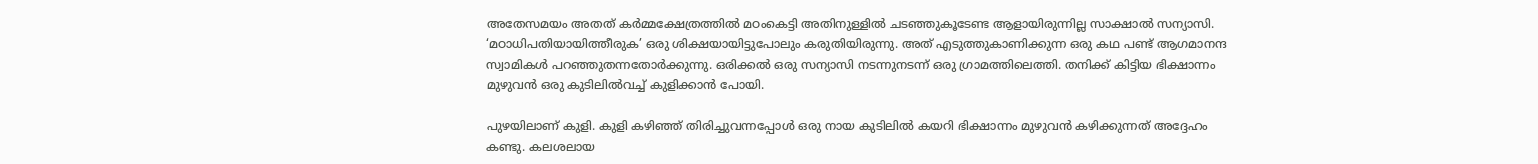അതേസമയം അതത് കര്‍മ്മക്ഷേത്രത്തില്‍ മഠംകെട്ടി അതിനുള്ളില്‍ ചടഞ്ഞുകൂടേണ്ട ആളായിരുന്നില്ല സാക്ഷാല്‍ സന്യാസി. ‘മഠാധിപതിയായിത്തീരുക’ ഒരു ശിക്ഷയായിട്ടുപോലും കരുതിയിരുന്നു. അത് എടുത്തുകാണിക്കുന്ന ഒരു കഥ പണ്ട് ആഗമാനന്ദ സ്വാമികള്‍ പറഞ്ഞുതന്നതോര്‍ക്കുന്നു. ഒരിക്കല്‍ ഒരു സന്യാസി നടന്നുനടന്ന് ഒരു ഗ്രാമത്തിലെത്തി. തനിക്ക് കിട്ടിയ ഭിക്ഷാന്നം മുഴുവന്‍ ഒരു കുടിലില്‍വച്ച് കുളിക്കാന്‍ പോയി.

പുഴയിലാണ് കുളി. കുളി കഴിഞ്ഞ് തിരിച്ചുവന്നപ്പോള്‍ ഒരു നായ കുടിലില്‍ കയറി ഭിക്ഷാന്നം മുഴുവന്‍ കഴിക്കുന്നത് അദ്ദേഹം കണ്ടു. കലശലായ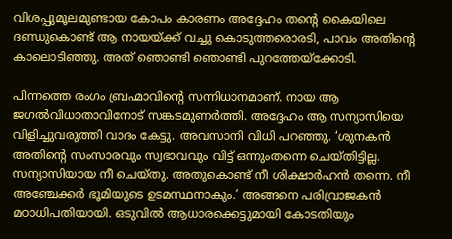വിശപ്പുമൂലമുണ്ടായ കോപം കാരണം അദ്ദേഹം തന്റെ കൈയിലെ ദണ്ഡുകൊണ്ട് ആ നായയ്‌ക്ക് വച്ചു കൊടുത്തരൊരടി, പാവം അതിന്റെ കാലൊടിഞ്ഞു. അത് ഞൊണ്ടി ഞൊണ്ടി പുറത്തേയ്‌ക്കോടി.

പിന്നത്തെ രംഗം ബ്രഹ്മാവിന്റെ സന്നിധാനമാണ്. നായ ആ ജഗല്‍വിധാതാവിനോട് സങ്കടമുണര്‍ത്തി. അദ്ദേഹം ആ സന്യാസിയെ വിളിച്ചുവരുത്തി വാദം കേട്ടു. അവസാനി വിധി പറഞ്ഞു. ‘ശുനകന്‍ അതിന്റെ സംസാരവും സ്വഭാവവും വിട്ട് ഒന്നുംതന്നെ ചെയ്തിട്ടില്ല. സന്യാസിയായ നീ ചെയ്തു. അതുകൊണ്ട് നീ ശിക്ഷാര്‍ഹന്‍ തന്നെ. നീ അഞ്ചേക്കര്‍ ഭൂമിയുടെ ഉടമസ്ഥനാകും.’ അങ്ങനെ പരിവ്രാജകന്‍ മഠാധിപതിയായി. ഒടുവില്‍ ആധാരക്കെട്ടുമായി കോടതിയും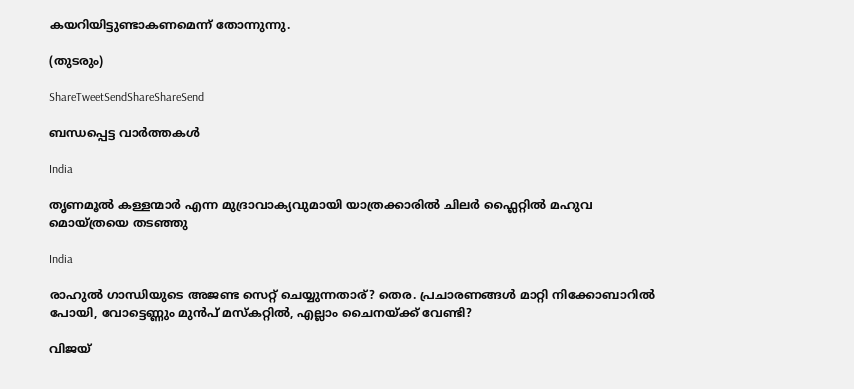കയറിയിട്ടുണ്ടാകണമെന്ന് തോന്നുന്നു.

(തുടരും)

ShareTweetSendShareShareSend

ബന്ധപ്പെട്ട വാര്‍ത്തകള്‍

India

തൃണമൂല്‍ കള്ളന്മാര്‍ എന്ന മുദ്രാവാക്യവുമായി യാത്രക്കാരില്‍ ചിലര്‍ ഫ്ലൈറ്റില്‍ മഹുവ മൊയ്ത്രയെ തടഞ്ഞു

India

രാഹുല്‍ ഗാന്ധിയുടെ അജണ്ട സെറ്റ് ചെയ്യുന്നതാര്? തെര. പ്രചാരണങ്ങള്‍ മാറ്റി നിക്കോബാറില്‍ പോയി, വോട്ടെണ്ണും മുന്‍പ് മസ്കറ്റില്‍, എല്ലാം ചൈനയ്‌ക്ക് വേണ്ടി?

വിജയ്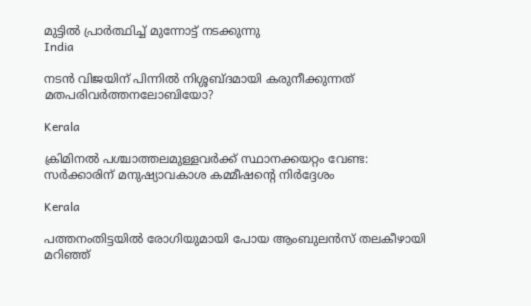മുട്ടില്‍ പ്രാര്‍ത്ഥിച്ച് മുന്നോട്ട് നടക്കുന്നു
India

നടന്‍ വിജയിന് പിന്നില്‍ നിശ്ശബ്ദമായി കരുനീക്കുന്നത് മതപരിവര്‍ത്തനലോബിയോ?

Kerala

ക്രിമിനല്‍ പശ്ചാത്തലമുള്ളവര്‍ക്ക് സ്ഥാനക്കയറ്റം വേണ്ട: സര്‍ക്കാരിന് മനുഷ്യാവകാശ കമ്മീഷന്റെ നിര്‍ദ്ദേശം

Kerala

പത്തനംതിട്ടയില്‍ രോഗിയുമായി പോയ ആംബുലന്‍സ് തലകീഴായി മറിഞ്ഞ്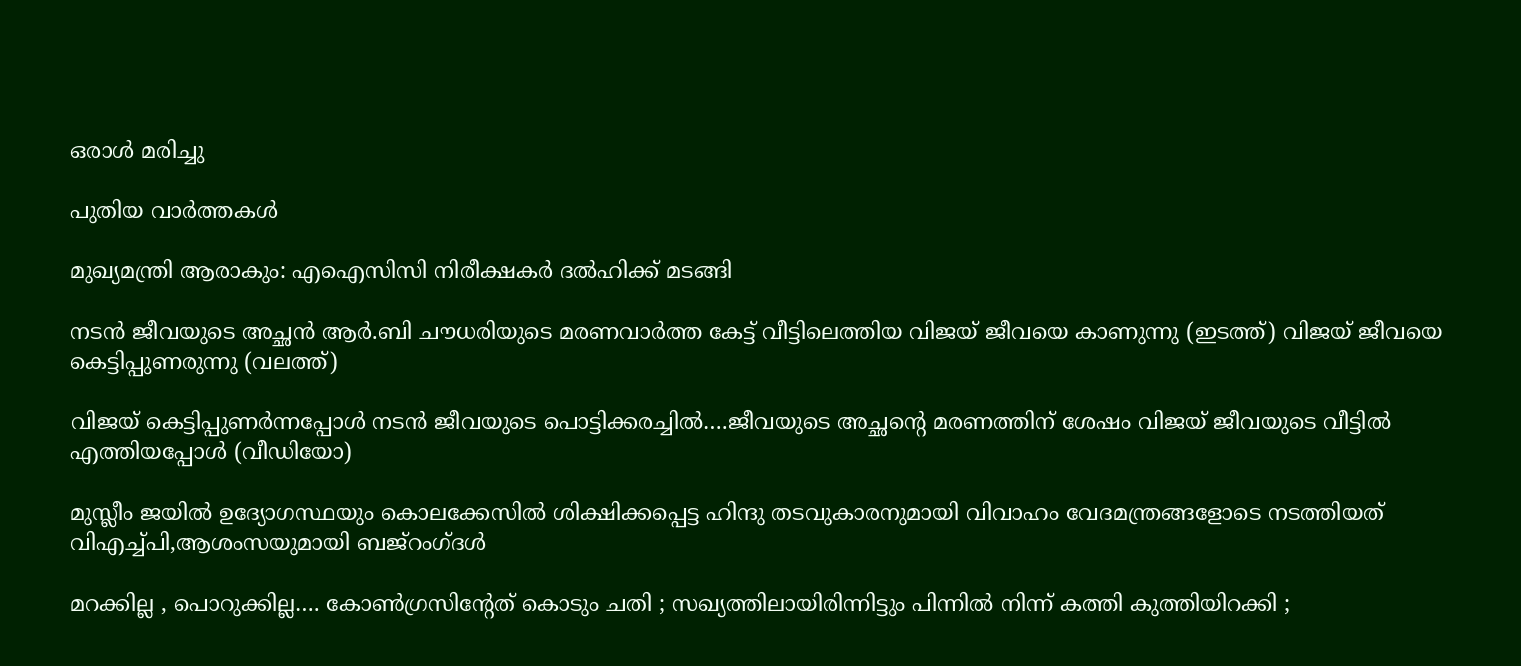ഒരാള്‍ മരിച്ചു

പുതിയ വാര്‍ത്തകള്‍

മുഖ്യമന്ത്രി ആരാകും: എഐസിസി നിരീക്ഷകര്‍ ദല്‍ഹിക്ക് മടങ്ങി

നടന്‍ ജീവയുടെ അച്ഛന്‍ ആര്‍.ബി ചൗധരിയുടെ മരണവാര്‍ത്ത കേട്ട് വീട്ടിലെത്തിയ വിജയ് ജീവയെ കാണുന്നു (ഇടത്ത്) വിജയ് ജീവയെ കെട്ടിപ്പുണരുന്നു (വലത്ത്)

വിജയ് കെട്ടിപ്പുണര്‍ന്നപ്പോള്‍ നടന്‍ ജീവയുടെ പൊട്ടിക്കരച്ചില്‍….ജീവയുടെ അച്ഛന്റെ മരണത്തിന് ശേഷം വിജയ് ജീവയുടെ വീട്ടില്‍ എത്തിയപ്പോള്‍ (വീഡിയോ)

മുസ്ലീം ജയില്‍ ഉദ്യോഗസ്ഥയും കൊലക്കേസില്‍ ശിക്ഷിക്കപ്പെട്ട ഹിന്ദു തടവുകാരനുമായി വിവാഹം വേദമന്ത്രങ്ങളോടെ നടത്തിയത് വിഎച്ച്പി,ആശംസയുമായി ബജ്‌റംഗ്ദള്‍

മറക്കില്ല , പൊറുക്കില്ല…. കോൺഗ്രസിൻ്റേത് കൊടും ചതി ; സഖ്യത്തിലായിരിന്നിട്ടും പിന്നിൽ നിന്ന് കത്തി കുത്തിയിറക്കി ;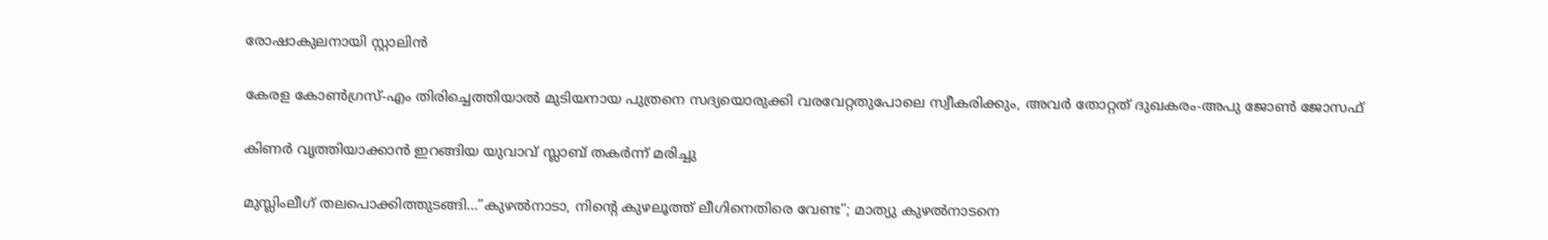രോഷാകുലനായി സ്റ്റാലിൻ

കേരള കോണ്‍ഗ്രസ്-എം തിരിച്ചെത്തിയാല്‍ മുടിയനായ പുത്രനെ സദ്യയൊരുക്കി വരവേറ്റതുപോലെ സ്വീകരിക്കും, അവര്‍ തോറ്റത് ദുഖകരം-അപു ജോണ്‍ ജോസഫ്

കിണര്‍ വൃത്തിയാക്കാന്‍ ഇറങ്ങിയ യുവാവ് സ്ലാബ് തകര്‍ന്ന് മരിച്ചു

മുസ്ലിംലീഗ് തലപൊക്കിത്തുടങ്ങി…”കുഴൽനാടാ, നിന്റെ കുഴലൂത്ത് ലീഗിനെതിരെ വേണ്ട”; മാത്യു കുഴൽനാടനെ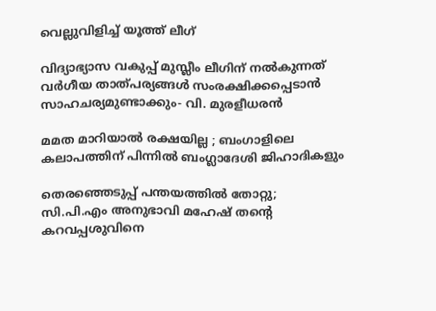വെല്ലുവിളിച്ച് യൂത്ത് ലീഗ്

വിദ്യാഭ്യാസ വകുപ്പ് മുസ്ലീം ലീഗിന് നല്‍കുന്നത് വര്‍ഗീയ താത്പര്യങ്ങള്‍ സംരക്ഷിക്കപ്പെടാന്‍ സാഹചര്യമുണ്ടാക്കും- വി. മുരളീധരന്‍

മമത മാറിയാൽ രക്ഷയില്ല ; ബംഗാളിലെ കലാപത്തിന് പിന്നിൽ ബംഗ്ലാദേശി ജിഹാദികളും

തെരഞ്ഞെടുപ്പ് പന്തയത്തില്‍ തോറ്റു; സി.പി.എം അനുഭാവി മഹേഷ് തന്റെ കറവപ്പശുവിനെ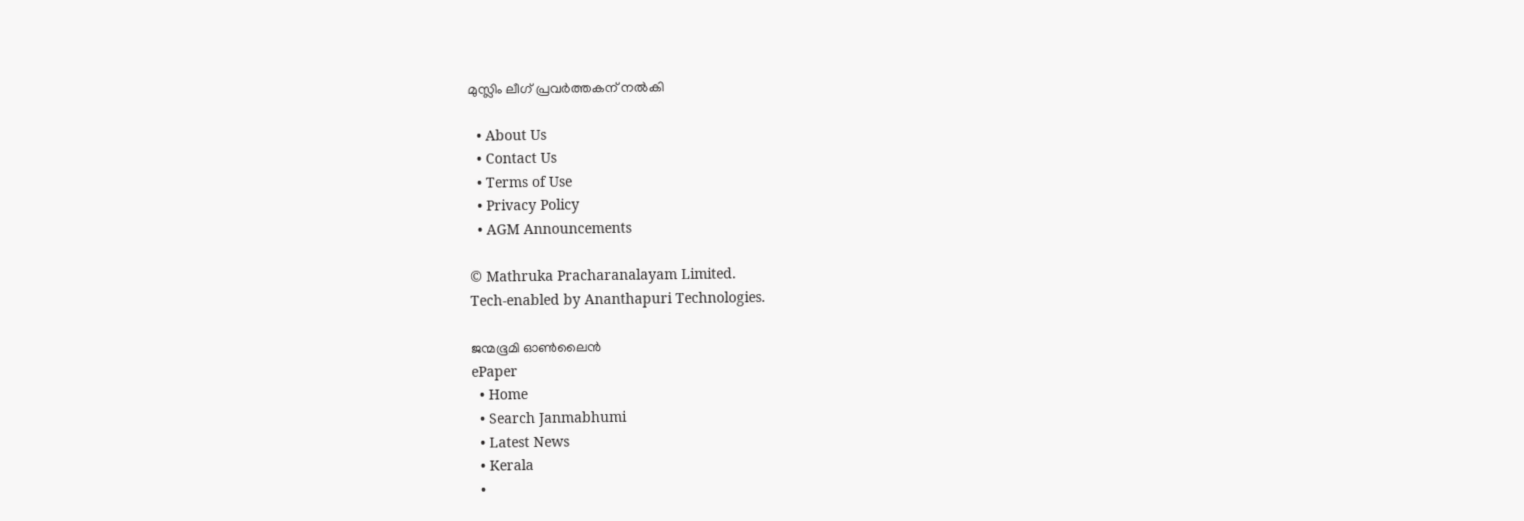മുസ്ലിം ലീഗ് പ്രവര്‍ത്തകന് നല്‍കി

  • About Us
  • Contact Us
  • Terms of Use
  • Privacy Policy
  • AGM Announcements

© Mathruka Pracharanalayam Limited.
Tech-enabled by Ananthapuri Technologies.

ജന്മഭൂമി ഓണ്‍ലൈന്‍
ePaper
  • Home
  • Search Janmabhumi
  • Latest News
  • Kerala
  •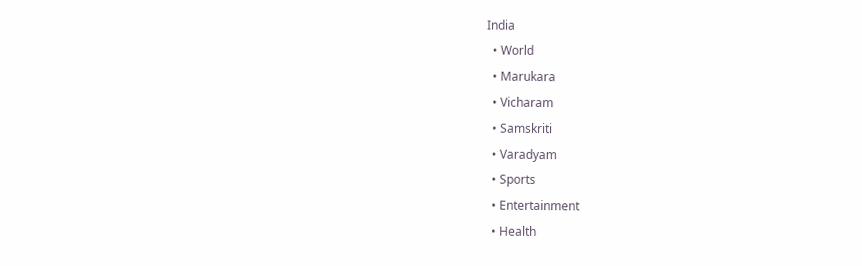India
  • World
  • Marukara
  • Vicharam
  • Samskriti
  • Varadyam
  • Sports
  • Entertainment
  • Health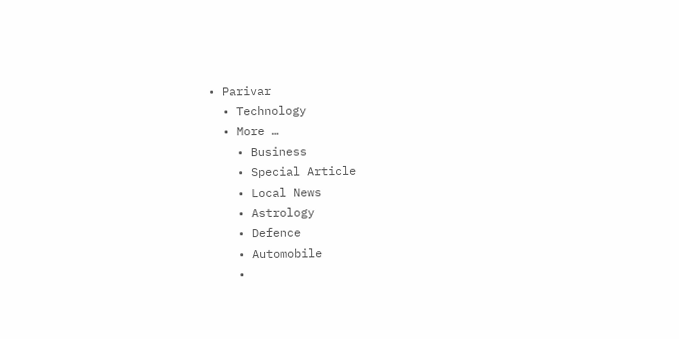• Parivar
  • Technology
  • More …
    • Business
    • Special Article
    • Local News
    • Astrology
    • Defence
    • Automobile
    •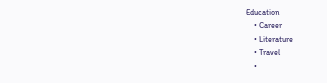Education
    • Career
    • Literature
    • Travel
    •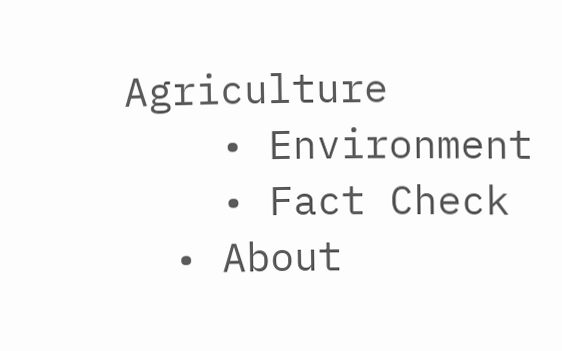Agriculture
    • Environment
    • Fact Check
  • About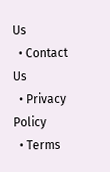Us
  • Contact Us
  • Privacy Policy
  • Terms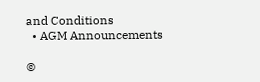and Conditions
  • AGM Announcements

©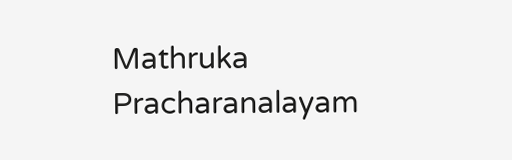Mathruka Pracharanalayam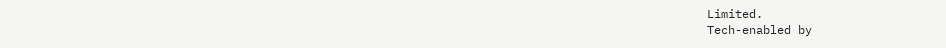Limited.
Tech-enabled by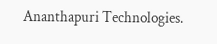Ananthapuri Technologies.